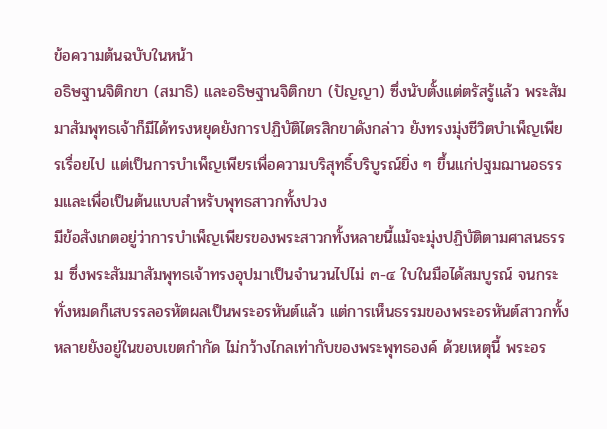ข้อความต้นฉบับในหน้า
อธิษฐานจิติกขา (สมาธิ) และอธิษฐานจิติกขา (ปัญญา) ซึ่งนับตั้งแต่ตรัสรู้แล้ว พระสัมมาสัมพุทธเจ้าก็มีได้ทรงหยุดยังการปฏิบัติไตรสิกขาดังกล่าว ยังทรงมุ่งชีวิตบำเพ็ญเพียรเรื่อยไป แต่เป็นการบำเพ็ญเพียรเพื่อความบริสุทธิ์บริบูรณ์ยิ่ง ๆ ขึ้นแก่ปฐมฌานอธรรมและเพื่อเป็นต้นแบบสำหรับพุทธสาวกทั้งปวง
มีข้อสังเกตอยู่ว่าการบำเพ็ญเพียรของพระสาวกทั้งหลายนี้แม้จะมุ่งปฏิบัติตามศาสนธรรม ซึ่งพระสัมมาสัมพุทธเจ้าทรงอุปมาเป็นจำนวนไปไม่ ๓-๔ ใบในมือได้สมบูรณ์ จนกระทั่งหมดก็เสบรรลอรหัตผลเป็นพระอรหันต์แล้ว แต่การเห็นธรรมของพระอรหันต์สาวกทั้งหลายยังอยู่ในขอบเขตกำกัด ไม่กว้างไกลเท่ากับของพระพุทธองค์ ด้วยเหตุนี้ พระอร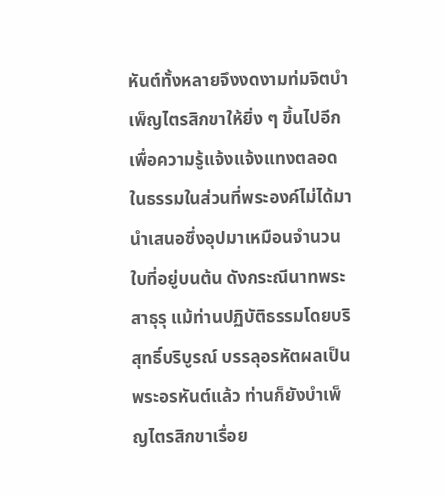หันต์ทั้งหลายจึงงดงามท่มจิตบำเพ็ญไตรสิกขาให้ยิ่ง ๆ ขึ้นไปอีก เพื่อความรู้แจ้งแจ้งแทงตลอดในธรรมในส่วนที่พระองค์ไม่ได้มานำเสนอซึ่งอุปมาเหมือนจำนวนใบที่อยู่บนต้น ดังกระณีนาทพระสาธุรุ แม้ท่านปฏิบัติธรรมโดยบริสุทธิ์บริบูรณ์ บรรลุอรหัตผลเป็นพระอรหันต์แล้ว ท่านก็ยังบำเพ็ญไตรสิกขาเรื่อย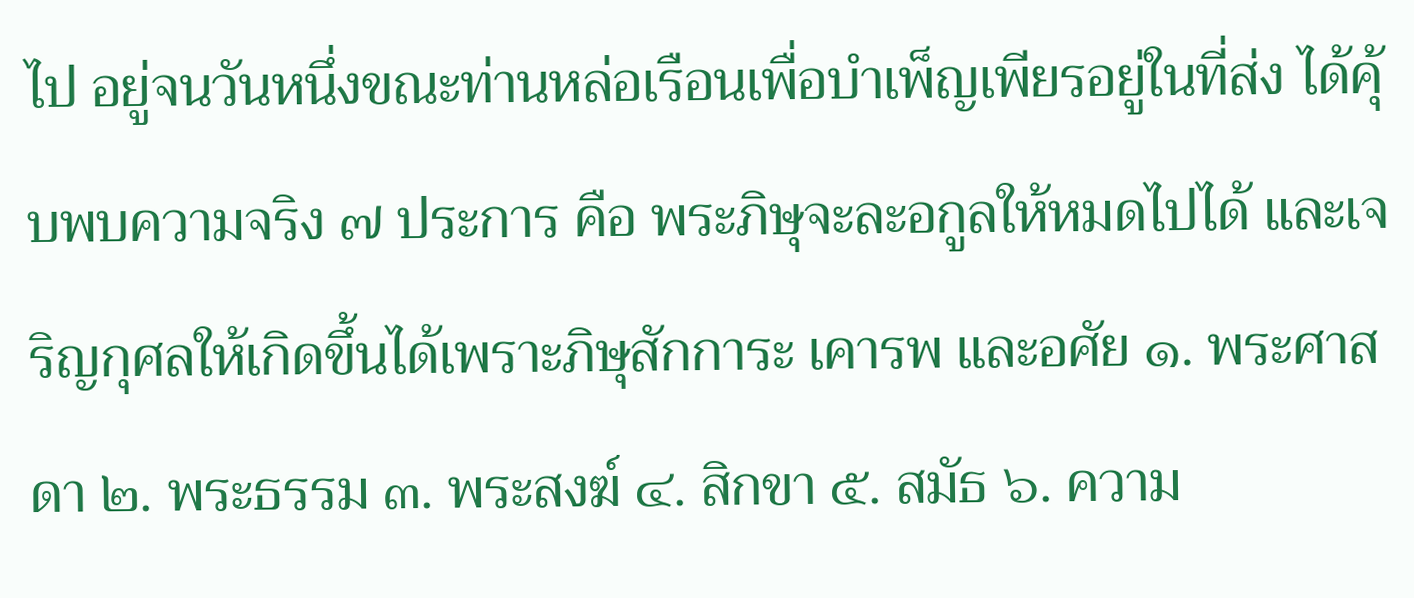ไป อยู่จนวันหนึ่งขณะท่านหล่อเรือนเพื่อบำเพ็ญเพียรอยู่ในที่ส่ง ได้คุ้บพบความจริง ๗ ประการ คือ พระภิษุจะละอกูลให้หมดไปได้ และเจริญกุศลให้เกิดขึ้นได้เพราะภิษุสักการะ เคารพ และอศัย ๑. พระศาสดา ๒. พระธรรม ๓. พระสงฆ์ ๔. สิกขา ๕. สมัธ ๖. ความ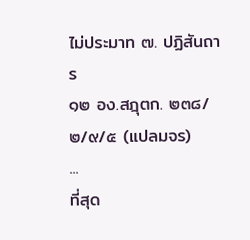ไม่ประมาท ๗. ปฏิสันถาร
๑๒ อง.สฎุตก. ๒๓๘/๒/๙/๕ (แปลมจร)
...
ที่สุด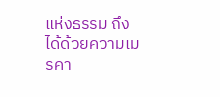แห่งธรรม ถึงได้ด้วยความเมรคา